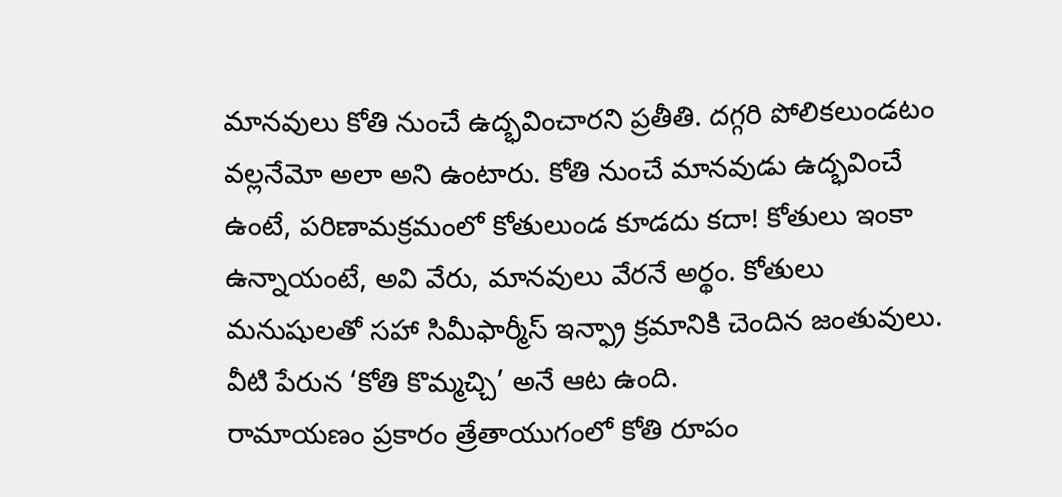మానవులు కోతి నుంచే ఉద్భవించారని ప్రతీతి. దగ్గరి పోలికలుండటం వల్లనేమో అలా అని ఉంటారు. కోతి నుంచే మానవుడు ఉద్భవించే ఉంటే, పరిణామక్రమంలో కోతులుండ కూడదు కదా! కోతులు ఇంకా ఉన్నాయంటే, అవి వేరు, మానవులు వేరనే అర్థం. కోతులు మనుషులతో సహా సిమీఫార్మీస్ ఇన్ఫ్రా క్రమానికి చెందిన జంతువులు. వీటి పేరున ‘కోతి కొమ్మచ్చి’ అనే ఆట ఉంది.
రామాయణం ప్రకారం త్రేతాయుగంలో కోతి రూపం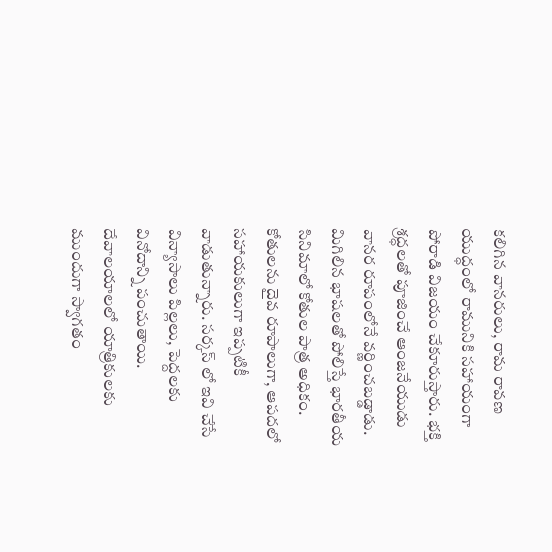కలిగిన వానరులు, రామ రావణ యుద్ధంలో రామునికి సహాయంగా పోరాడి విజయం చేకూరుస్తారు. భక్తి శ్రద్ధలతో పూజించే ఆంజనేయుడు వానర రూపంలోనే వర్ణించబడ్డాడు. మిగిలిన భాషలతో పోలిస్తే భారతీయ సినిమాలో కోతుల పాత్ర అధికం. కోతులను దైవ రూపాలుగా, ఆపదలో సహాయకులుగా ఇప్పటికీ వాడుతున్నారు. సర్కస్ లో ఇవి చేసే విన్యాసాలు పిల్లలు, పెద్దలకు వినోదాన్ని పంచుతాయి. దేవాలయాలలో యాత్రికులకు ముందుగా స్వాగతం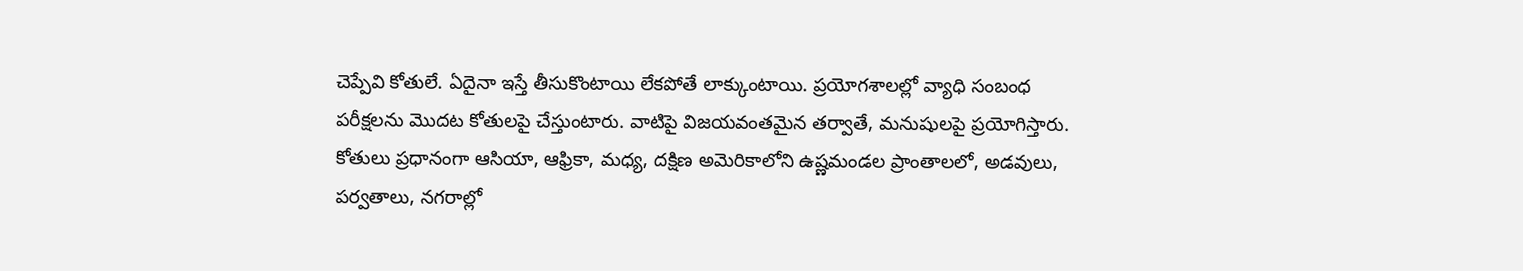చెప్పేవి కోతులే. ఏదైనా ఇస్తే తీసుకొంటాయి లేకపోతే లాక్కుంటాయి. ప్రయోగశాలల్లో వ్యాధి సంబంధ పరీక్షలను మొదట కోతులపై చేస్తుంటారు. వాటిపై విజయవంతమైన తర్వాతే, మనుషులపై ప్రయోగిస్తారు.
కోతులు ప్రధానంగా ఆసియా, ఆఫ్రికా, మధ్య, దక్షిణ అమెరికాలోని ఉష్ణమండల ప్రాంతాలలో, అడవులు, పర్వతాలు, నగరాల్లో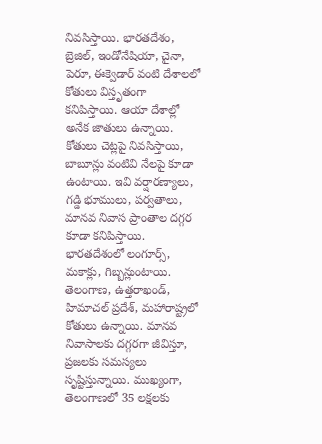నివసిస్తాయి. భారతదేశం, బ్రెజిల్, ఇండోనేషియా, చైనా, పెరూ, ఈక్వెడార్ వంటి దేశాలలో కోతులు విస్తృతంగా కనిపిస్తాయి. ఆయా దేశాల్లో అనేక జాతులు ఉన్నాయి. కోతులు చెట్లపై నివసిస్తాయి, బాబూన్లు వంటివి నేలపై కూడా ఉంటాయి. ఇవి వర్షారణ్యాలు, గడ్డి భూములు, పర్వతాలు, మానవ నివాస ప్రాంతాల దగ్గర కూడా కనిపిస్తాయి. భారతదేశంలో లంగూర్స్, మకాక్లు, గిబ్బన్లుంటాయి. తెలంగాణ, ఉత్తరాఖండ్, హిమాచల్ ప్రదేశ్, మహారాష్ట్రలో కోతులు ఉన్నాయి. మానవ నివాసాలకు దగ్గరగా జీవిస్తూ, ప్రజలకు సమస్యలు సృష్టిస్తున్నాయి. ముఖ్యంగా, తెలంగాణలో 35 లక్షలకు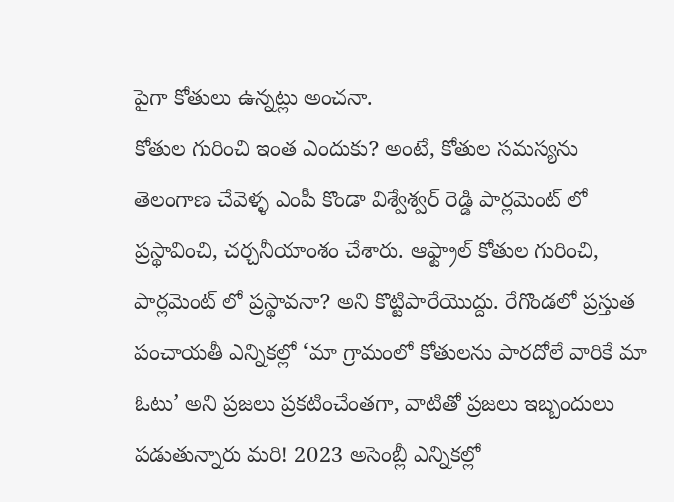పైగా కోతులు ఉన్నట్లు అంచనా.
కోతుల గురించి ఇంత ఎందుకు? అంటే, కోతుల సమస్యను తెలంగాణ చేవెళ్ళ ఎంపీ కొండా విశ్వేశ్వర్ రెడ్డి పార్లమెంట్ లో ప్రస్థావించి, చర్చనీయాంశం చేశారు. ఆఫ్ట్రాల్ కోతుల గురించి, పార్లమెంట్ లో ప్రస్థావనా? అని కొట్టిపారేయొద్దు. రేగొండలో ప్రస్తుత పంచాయతీ ఎన్నికల్లో ‘మా గ్రామంలో కోతులను పారదోలే వారికే మా ఓటు’ అని ప్రజలు ప్రకటించేంతగా, వాటితో ప్రజలు ఇబ్బందులు పడుతున్నారు మరి! 2023 అసెంబ్లీ ఎన్నికల్లో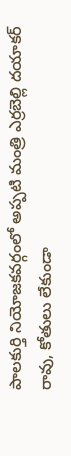పాలకుర్తి నియోజకవర్గంలో అప్పటి మంత్రి ఎర్రబెల్లి దయాకర్ రావు, కోతులు లేకుండా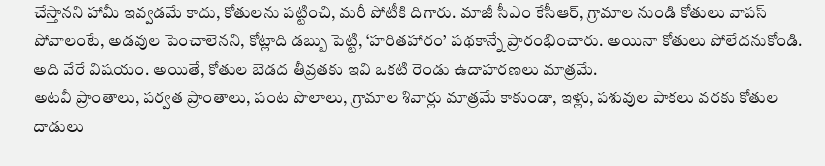చేస్తానని హామీ ఇవ్వడమే కాదు, కోతులను పట్టించి, మరీ పోటీకి దిగారు. మాజీ సీఎం కేసీఆర్, గ్రామాల నుండి కోతులు వాపస్ పోవాలంటే, అడవుల పెంచాలెనని, కోట్లాది డబ్బు పెట్టి, ‘హరితహారం’ పథకాన్నే ప్రారంభించారు. అయినా కోతులు పోలేదనుకోండి. అది వేరే విషయం. అయితే, కోతుల బెడద తీవ్రతకు ఇవి ఒకటి రెండు ఉదాహరణలు మాత్రమే.
అటవీ ప్రాంతాలు, పర్వత ప్రాంతాలు, పంట పొలాలు, గ్రామాల శివార్లు మాత్రమే కాకుండా, ఇళ్లు, పశువుల పాకలు వరకు కోతుల దాడులు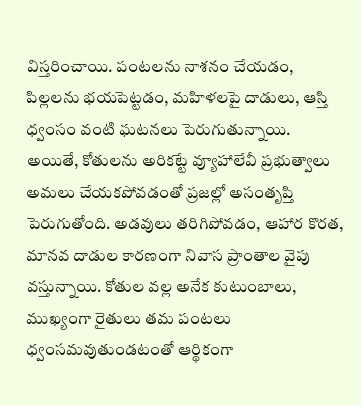విస్తరించాయి. పంటలను నాశనం చేయడం, పిల్లలను భయపెట్టడం, మహిళలపై దాడులు, ఆస్తి ధ్వంసం వంటి ఘటనలు పెరుగుతున్నాయి. అయితే, కోతులను అరికట్టే వ్యూహాలేవీ ప్రభుత్వాలు అమలు చేయకపోవడంతో ప్రజల్లో అసంతృప్తి పెరుగుతోంది. అడవులు తరిగిపోవడం, ఆహార కొరత, మానవ దాడుల కారణంగా నివాస ప్రాంతాల వైపు వస్తున్నాయి. కోతుల వల్ల అనేక కుటుంబాలు, ముఖ్యంగా రైతులు తమ పంటలు ధ్వంసమవుతుండటంతో ఆర్థికంగా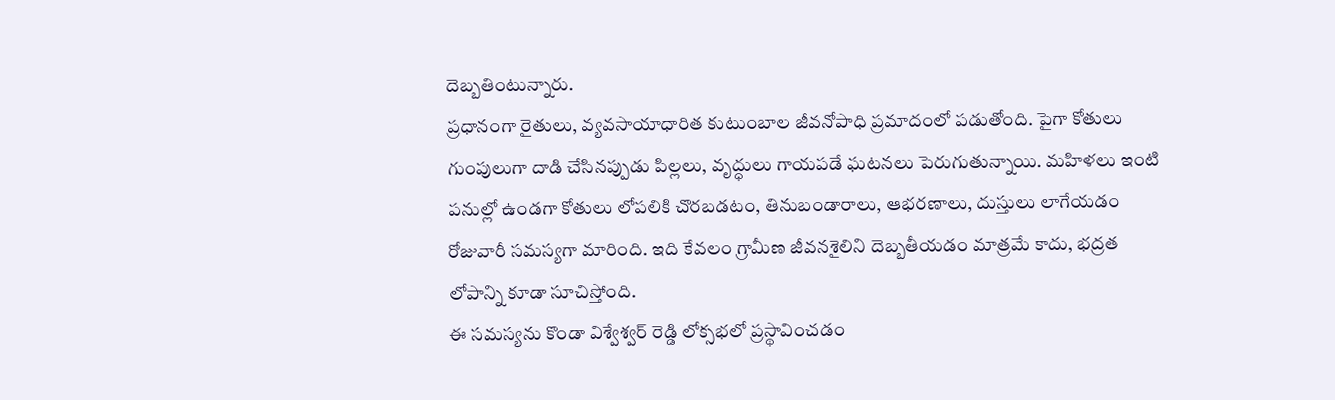దెబ్బతింటున్నారు.
ప్రధానంగా రైతులు, వ్యవసాయాధారిత కుటుంబాల జీవనోపాధి ప్రమాదంలో పడుతోంది. పైగా కోతులు గుంపులుగా దాడి చేసినప్పుడు పిల్లలు, వృద్ధులు గాయపడే ఘటనలు పెరుగుతున్నాయి. మహిళలు ఇంటి పనుల్లో ఉండగా కోతులు లోపలికి చొరబడటం, తినుబండారాలు, ఆభరణాలు, దుస్తులు లాగేయడం రోజువారీ సమస్యగా మారింది. ఇది కేవలం గ్రామీణ జీవనశైలిని దెబ్బతీయడం మాత్రమే కాదు, భద్రత లోపాన్ని కూడా సూచిస్తోంది.
ఈ సమస్యను కొండా విశ్వేశ్వర్ రెడ్డి లోక్సభలో ప్రస్థావించడం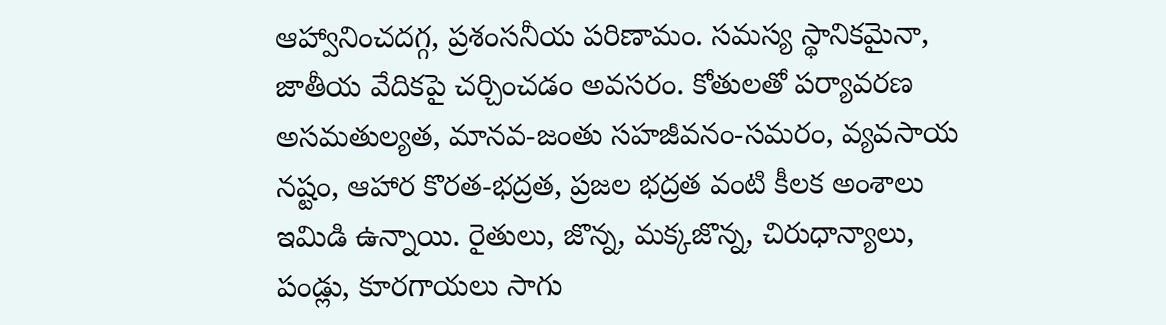ఆహ్వానించదగ్గ, ప్రశంసనీయ పరిణామం. సమస్య స్థానికమైనా, జాతీయ వేదికపై చర్చించడం అవసరం. కోతులతో పర్యావరణ అసమతుల్యత, మానవ-జంతు సహజీవనం-సమరం, వ్యవసాయ నష్టం, ఆహార కొరత-భద్రత, ప్రజల భద్రత వంటి కీలక అంశాలు ఇమిడి ఉన్నాయి. రైతులు, జొన్న, మక్కజొన్న, చిరుధాన్యాలు, పండ్లు, కూరగాయలు సాగు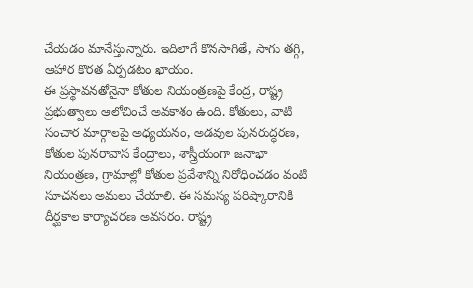చేయడం మానేస్తున్నారు. ఇదిలాగే కొనసాగితే, సాగు తగ్గి, ఆహార కొరత ఏర్పడటం ఖాయం.
ఈ ప్రస్థావనతోనైనా కోతుల నియంత్రణపై కేంద్ర, రాష్ట్ర ప్రభుత్వాలు ఆలోచించే అవకాశం ఉంది. కోతులు, వాటి సంచార మార్గాలపై అధ్యయనం, అడవుల పునరుద్ధరణ, కోతుల పునరావాస కేంద్రాలు, శాస్త్రీయంగా జనాభా నియంత్రణ, గ్రామాల్లో కోతుల ప్రవేశాన్ని నిరోధించడం వంటి సూచనలు అమలు చేయాలి. ఈ సమస్య పరిష్కారానికి దీర్ఘకాల కార్యాచరణ అవసరం. రాష్ట్ర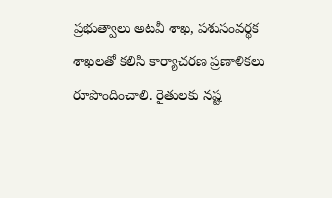ప్రభుత్వాలు అటవీ శాఖ, పశుసంవర్థక శాఖలతో కలిసి కార్యాచరణ ప్రణాళికలు రూపొందించాలి. రైతులకు నష్ట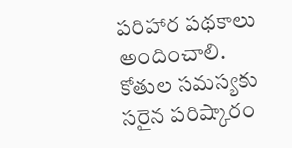పరిహార పథకాలు అందించాలి. కోతుల సమస్యకు సరైన పరిష్కారం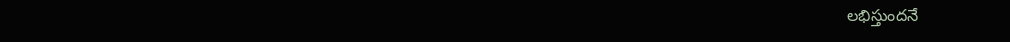లభిస్తుందనే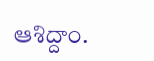ఆశిద్దాం.